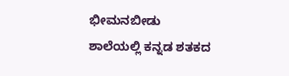ಭೀಮನಬೀಡು ಶಾಲೆಯಲ್ಲಿ ಕನ್ನಡ ಶತಕದ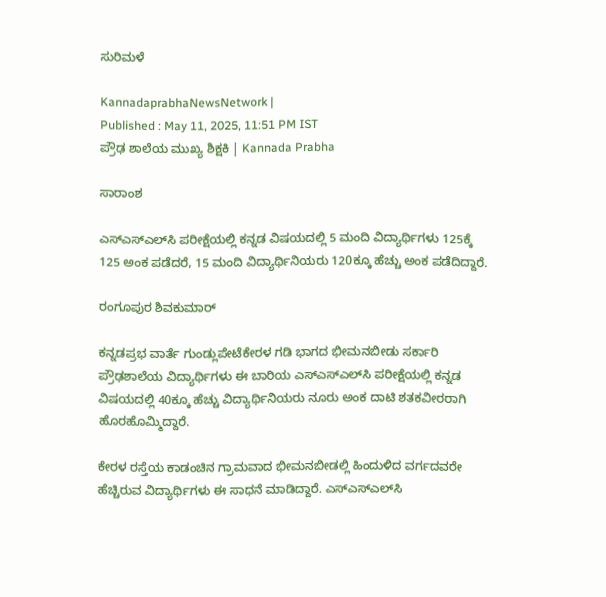ಸುರಿಮಳೆ

KannadaprabhaNewsNetwork |
Published : May 11, 2025, 11:51 PM IST
ಪ್ರೌಢ ಶಾಲೆಯ ಮುಖ್ಯ ಶಿಕ್ಷಕಿ | Kannada Prabha

ಸಾರಾಂಶ

ಎಸ್‌ಎಸ್‌ಎಲ್‌ಸಿ ಪರೀಕ್ಷೆಯಲ್ಲಿ ಕನ್ನಡ ವಿಷಯದಲ್ಲಿ 5 ಮಂದಿ ವಿದ್ಯಾರ್ಥಿಗಳು 125ಕ್ಕೆ 125 ಅಂಕ ಪಡೆದರೆ, 15 ಮಂದಿ ವಿದ್ಯಾರ್ಥಿನಿಯರು 120ಕ್ಕೂ ಹೆಚ್ಚು ಅಂಕ ಪಡೆದಿದ್ದಾರೆ.

ರಂಗೂಪುರ ಶಿವಕುಮಾರ್‌

ಕನ್ನಡಪ್ರಭ ವಾರ್ತೆ ಗುಂಡ್ಲುಪೇಟೆಕೇರಳ ಗಡಿ ಭಾಗದ ಭೀಮನಬೀಡು ಸರ್ಕಾರಿ ಪ್ರೌಢಶಾಲೆಯ ವಿದ್ಯಾರ್ಥಿಗಳು ಈ ಬಾರಿಯ ಎಸ್‌ಎಸ್‌ಎಲ್‌ಸಿ ಪರೀಕ್ಷೆಯಲ್ಲಿ ಕನ್ನಡ ವಿಷಯದಲ್ಲಿ 40ಕ್ಕೂ ಹೆಚ್ಚು ವಿದ್ಯಾರ್ಥಿನಿಯರು ನೂರು ಅಂಕ ದಾಟಿ ಶತಕವೀರರಾಗಿ ಹೊರಹೊಮ್ಮಿದ್ದಾರೆ.

ಕೇರಳ ರಸ್ತೆಯ ಕಾಡಂಚಿನ ಗ್ರಾಮವಾದ ಭೀಮನಬೀಡಲ್ಲಿ ಹಿಂದುಳಿದ ವರ್ಗದವರೇ ಹೆಚ್ಚಿರುವ ವಿದ್ಯಾರ್ಥಿಗಳು ಈ ಸಾಧನೆ ಮಾಡಿದ್ದಾರೆ. ಎಸ್‌ಎಸ್‌ಎಲ್‌ಸಿ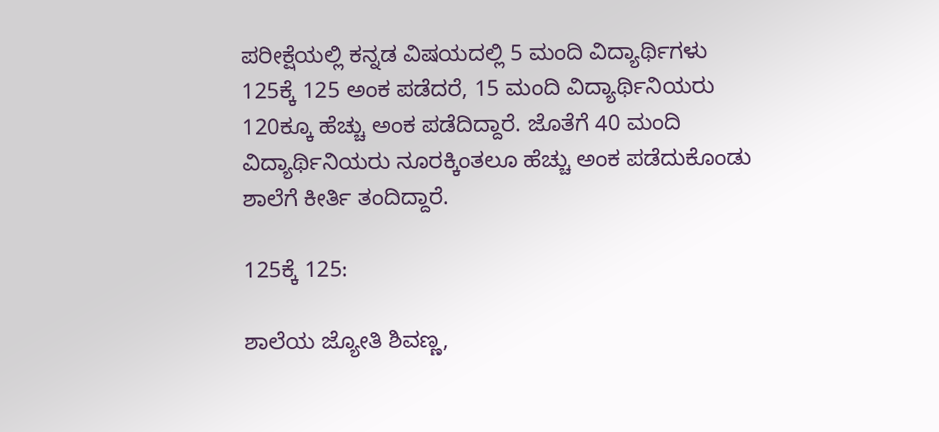ಪರೀಕ್ಷೆಯಲ್ಲಿ ಕನ್ನಡ ವಿಷಯದಲ್ಲಿ 5 ಮಂದಿ ವಿದ್ಯಾರ್ಥಿಗಳು 125ಕ್ಕೆ 125 ಅಂಕ ಪಡೆದರೆ, 15 ಮಂದಿ ವಿದ್ಯಾರ್ಥಿನಿಯರು 120ಕ್ಕೂ ಹೆಚ್ಚು ಅಂಕ ಪಡೆದಿದ್ದಾರೆ. ಜೊತೆಗೆ 40 ಮಂದಿ ವಿದ್ಯಾರ್ಥಿನಿಯರು ನೂರಕ್ಕಿಂತಲೂ ಹೆಚ್ಚು ಅಂಕ ಪಡೆದುಕೊಂಡು ಶಾಲೆಗೆ ಕೀರ್ತಿ ತಂದಿದ್ದಾರೆ.

125ಕ್ಕೆ 125:

ಶಾಲೆಯ ಜ್ಯೋತಿ ಶಿವಣ್ಣ,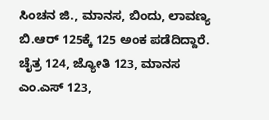ಸಿಂಚನ ಜಿ., ಮಾನಸ, ಬಿಂದು, ಲಾವಣ್ಯ ಬಿ.ಆರ್‌ 125ಕ್ಕೆ 125 ಅಂಕ ಪಡೆದಿದ್ದಾರೆ. ಚೈತ್ರ 124, ಜ್ಯೋತಿ 123, ಮಾನಸ ಎಂ.ಎಸ್‌ 123,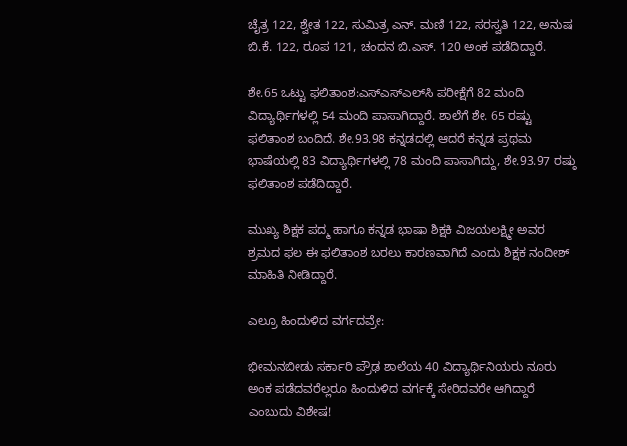ಚೈತ್ರ 122, ಶ್ವೇತ 122, ಸುಮಿತ್ರ ಎನ್‌. ಮಣಿ 122, ಸರಸ್ವತಿ 122, ಅನುಷ ಬಿ.ಕೆ. 122, ರೂಪ 121, ಚಂದನ ಬಿ.ಎಸ್‌. 120 ಅಂಕ ಪಡೆದಿದ್ದಾರೆ.

ಶೇ.65 ಒಟ್ಟು ಫಲಿತಾಂಶ:ಎಸ್‌ಎಸ್‌ಎಲ್‌ಸಿ ಪರೀಕ್ಷೆಗೆ 82 ಮಂದಿ ವಿದ್ಯಾರ್ಥಿಗಳಲ್ಲಿ 54 ಮಂದಿ ಪಾಸಾಗಿದ್ದಾರೆ. ಶಾಲೆಗೆ ಶೇ. 65 ರಷ್ಟು ಫಲಿತಾಂಶ ಬಂದಿದೆ. ಶೇ.93.98 ಕನ್ನಡದಲ್ಲಿ ಆದರೆ ಕನ್ನಡ ಪ್ರಥಮ ಭಾಷೆಯಲ್ಲಿ 83 ವಿದ್ಯಾರ್ಥಿಗಳಲ್ಲಿ 78 ಮಂದಿ ಪಾಸಾಗಿದ್ದು, ಶೇ.93.97 ರಷ್ಠು ಫಲಿತಾಂಶ ಪಡೆದಿದ್ದಾರೆ.

ಮುಖ್ಯ ಶಿಕ್ಷಕ ಪದ್ಮ ಹಾಗೂ ಕನ್ನಡ ಭಾಷಾ ಶಿಕ್ಷಕಿ ವಿಜಯಲಕ್ಷ್ಮೀ ಅವರ ಶ್ರಮದ ಫಲ ಈ ಫಲಿತಾಂಶ ಬರಲು ಕಾರಣವಾಗಿದೆ ಎಂದು ಶಿಕ್ಷಕ ನಂದೀಶ್‌ ಮಾಹಿತಿ ನೀಡಿದ್ದಾರೆ.

ಎಲ್ರೂ ಹಿಂದುಳಿದ ವರ್ಗದವ್ರೇ:

ಭೀಮನಬೀಡು ಸರ್ಕಾರಿ ಪ್ರೌಢ ಶಾಲೆಯ 40 ವಿದ್ಯಾರ್ಥಿನಿಯರು ನೂರು ಅಂಕ ಪಡೆದವರೆಲ್ಲರೂ ಹಿಂದುಳಿದ ವರ್ಗಕ್ಕೆ ಸೇರಿದವರೇ ಆಗಿದ್ದಾರೆ ಎಂಬುದು ವಿಶೇಷ!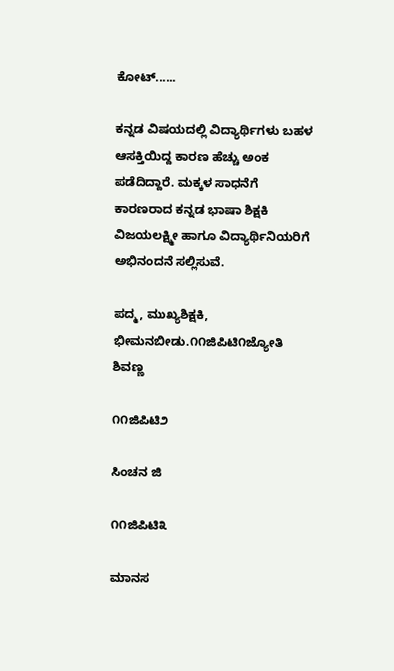ಕೋಟ್‌......

ಕನ್ನಡ ವಿಷಯದಲ್ಲಿ ವಿದ್ಯಾರ್ಥಿಗಳು ಬಹಳ ಆಸಕ್ತಿಯಿದ್ದ ಕಾರಣ ಹೆಚ್ಚು ಅಂಕ ಪಡೆದಿದ್ದಾರೆ. ಮಕ್ಕಳ ಸಾಧನೆಗೆ ಕಾರಣರಾದ ಕನ್ನಡ ಭಾಷಾ ಶಿಕ್ಷಕಿ ವಿಜಯಲಕ್ಷ್ಮೀ ಹಾಗೂ ವಿದ್ಯಾರ್ಥಿನಿಯರಿಗೆ ಅಭಿನಂದನೆ ಸಲ್ಲಿಸುವೆ.

ಪದ್ಮ, ಮುಖ್ಯಶಿಕ್ಷಕಿ, ಭೀಮನಬೀಡು.೧೧ಜಿಪಿಟಿ೧ಜ್ಯೋತಿ ಶಿವಣ್ಣ

೧೧ಜಿಪಿಟಿ೨

ಸಿಂಚನ ಜಿ

೧೧ಜಿಪಿಟಿ೩

ಮಾನಸ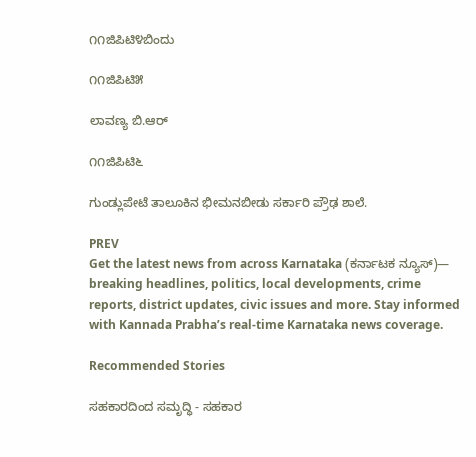೧೧ಜಿಪಿಟಿ೪ಬಿಂದು

೧೧ಜಿಪಿಟಿ೫

ಲಾವಣ್ಯ ಬಿ.ಆರ್‌

೧೧ಜಿಪಿಟಿ೬

ಗುಂಡ್ಲುಪೇಟೆ ತಾಲೂಕಿನ ಭೀಮನಬೀಡು ಸರ್ಕಾರಿ ಪ್ರೌಢ ಶಾಲೆ.

PREV
Get the latest news from across Karnataka (ಕರ್ನಾಟಕ ನ್ಯೂಸ್)— breaking headlines, politics, local developments, crime reports, district updates, civic issues and more. Stay informed with Kannada Prabha’s real‑time Karnataka news coverage.

Recommended Stories

ಸಹಕಾರದಿಂದ ಸಮೃದ್ಧಿ - ಸಹಕಾರ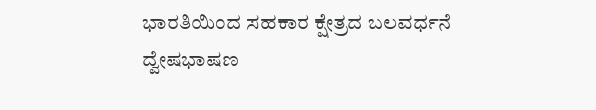ಭಾರತಿಯಿಂದ ಸಹಕಾರ ಕ್ಷೇತ್ರದ ಬಲವರ್ಧನೆ
ದ್ವೇಷಭಾಷಣ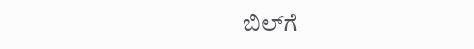ಬಿಲ್‌ಗೆ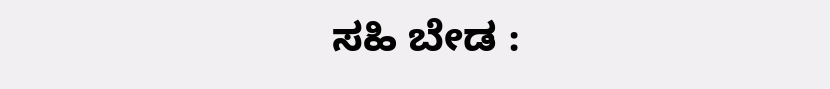ಸಹಿ ಬೇಡ :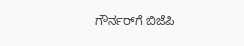ಗೌರ್ನರ್‌ಗೆ ಬಿಜೆಪಿ